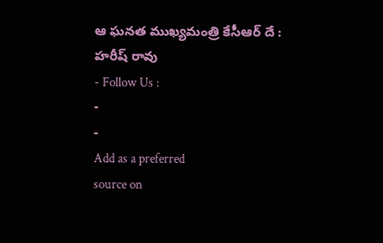ఆ ఘనత ముఖ్యమంత్రి కేసీఆర్ దే : హరీష్ రావు
- Follow Us :
-
-
Add as a preferred
source on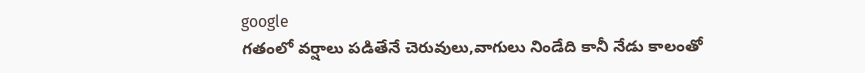google
గతంలో వర్షాలు పడితేనే చెరువులు,వాగులు నిండేది కానీ నేడు కాలంతో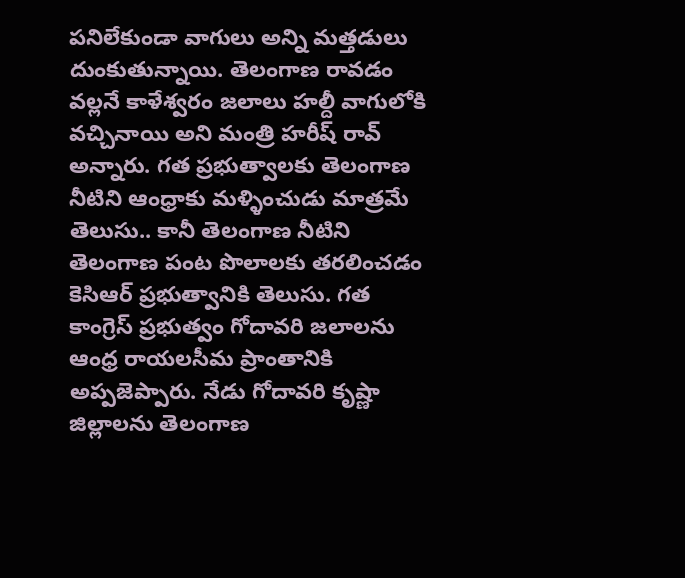పనిలేకుండా వాగులు అన్ని మత్తడులు దుంకుతున్నాయి. తెలంగాణ రావడం వల్లనే కాళేశ్వరం జలాలు హల్దీ వాగులోకి వచ్చినాయి అని మంత్రి హరీష్ రావ్ అన్నారు. గత ప్రభుత్వాలకు తెలంగాణ నీటిని ఆంధ్రాకు మళ్ళించుడు మాత్రమే తెలుసు.. కానీ తెలంగాణ నీటిని తెలంగాణ పంట పొలాలకు తరలించడం కెసిఆర్ ప్రభుత్వానికి తెలుసు. గత కాంగ్రెస్ ప్రభుత్వం గోదావరి జలాలను ఆంధ్ర రాయలసీమ ప్రాంతానికి అప్పజెప్పారు. నేడు గోదావరి కృష్ణా జిల్లాలను తెలంగాణ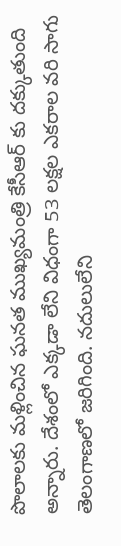పొలాలకు మళ్లించిన ఘనత ముఖ్యమంత్రి కేసీఆర్ కు దక్కుతుంది అన్నారు. దేశంలో ఎక్కడా లేని విధంగా 53 లక్షల ఎకరాల వరి సాగు తెలంగాణలో జరిగింది. నదులులేని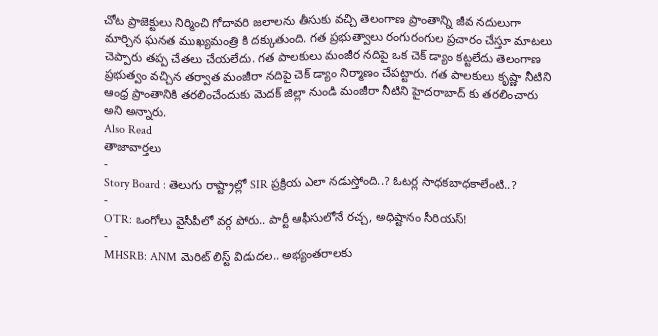చోట ప్రాజెక్టులు నిర్మించి గోదావరి జలాలను తీసుకు వచ్చి తెలంగాణ ప్రాంతాన్ని జీవ నదులుగా మార్చిన ఘనత ముఖ్యమంత్రి కి దక్కుతుంది. గత ప్రభుత్వాలు రంగురంగుల ప్రచారం చేస్తూ మాటలు చెప్పారు తప్ప చేతలు చేయలేదు. గత పాలకులు మంజీర నదిపై ఒక చెక్ డ్యాం కట్టలేదు తెలంగాణ ప్రభుత్వం వచ్చిన తర్వాత మంజీరా నదిపై చెక్ డ్యాం నిర్మాణం చేపట్టారు. గత పాలకులు కృష్ణా నీటిని ఆంధ్ర ప్రాంతానికి తరలించేందుకు మెదక్ జిల్లా నుండి మంజీరా నీటిని హైదరాబాద్ కు తరలించారు అని అన్నారు.
Also Read
తాజావార్తలు
-
Story Board : తెలుగు రాష్ట్రాల్లో SIR ప్రక్రియ ఎలా నడుస్తోంది..? ఓటర్ల సాధకబాధకాలేంటి..?
-
OTR: ఒంగోలు వైసీపీలో వర్గ పోరు.. పార్టీ ఆఫీసులోనే రచ్చ, అధిష్టానం సీరియస్!
-
MHSRB: ANM మెరిట్ లిస్ట్ విడుదల.. అభ్యంతరాలకు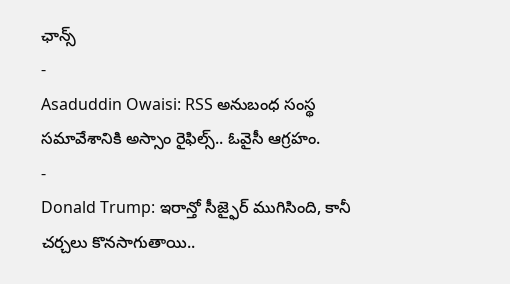ఛాన్స్
-
Asaduddin Owaisi: RSS అనుబంధ సంస్థ సమావేశానికి అస్సాం రైఫిల్స్.. ఓవైసీ ఆగ్రహం.
-
Donald Trump: ఇరాన్తో సీజ్ఫైర్ ముగిసింది, కానీ చర్చలు కొనసాగుతాయి..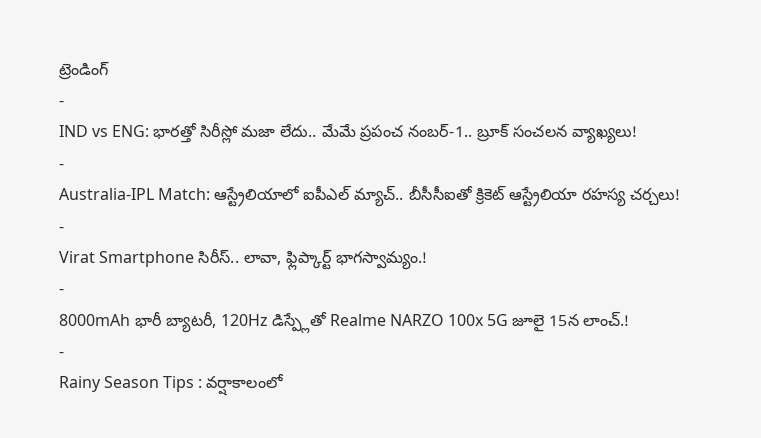ట్రెండింగ్
-
IND vs ENG: భారత్తో సిరీస్లో మజా లేదు.. మేమే ప్రపంచ నంబర్-1.. బ్రూక్ సంచలన వ్యాఖ్యలు!
-
Australia-IPL Match: ఆస్ట్రేలియాలో ఐపీఎల్ మ్యాచ్.. బీసీసీఐతో క్రికెట్ ఆస్ట్రేలియా రహస్య చర్చలు!
-
Virat Smartphone సిరీస్.. లావా, ఫ్లిప్కార్ట్ భాగస్వామ్యం.!
-
8000mAh భారీ బ్యాటరీ, 120Hz డిస్ప్లేతో Realme NARZO 100x 5G జూలై 15న లాంచ్.!
-
Rainy Season Tips : వర్షాకాలంలో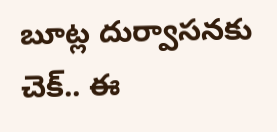బూట్ల దుర్వాసనకు చెక్.. ఈ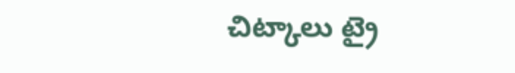చిట్కాలు ట్రై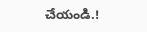చేయండి.!